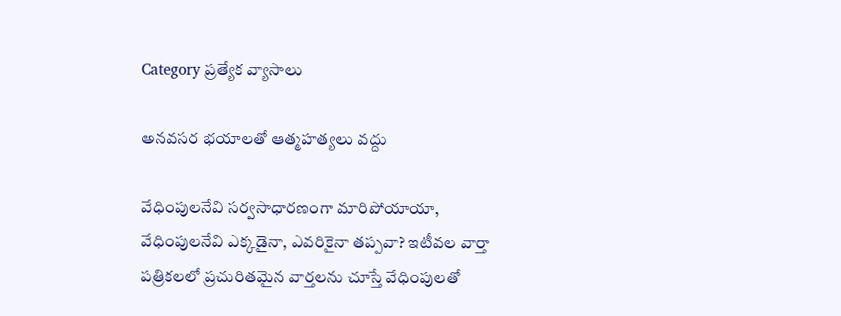Category ప్రత్యేక వ్యాసాలు

అనవసర భయాలతో ఆత్మహత్యలు వద్దు

వేధింపులనేవి సర్వసాధారణంగా మారిపోయాయా, వేధింపులనేవి ఎక్కడైనా, ఎవరికైనా తప్పవా? ఇటీవల వార్తా పత్రికలలో ప్రచురితమైన వార్తలను చూస్తే వేధింపులతో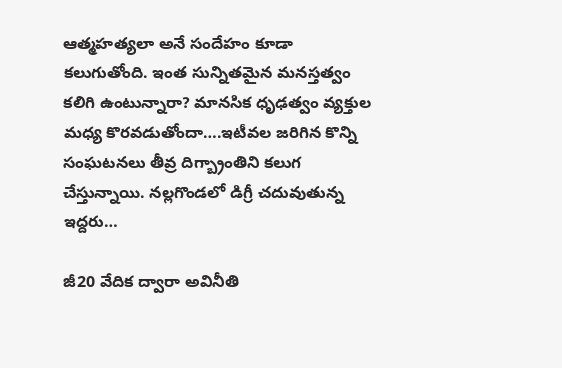ఆత్మహత్యలా అనే సందేహం కూడా కలుగుతోంది. ఇంత సున్నితమైన మనస్తత్వం కలిగి ఉంటున్నారా? మానసిక ధృఢత్వం వ్యక్తుల మధ్య కొరవడుతోందా….ఇటీవల జరిగిన కొన్ని సంఘటనలు తీవ్ర దిగ్బ్రాంతిని కలుగ చేస్తున్నాయి. నల్లగొండలో డిగ్రీ చదువుతున్న ఇద్దరు…

జీ20 వేదిక ద్వారా అవినీతి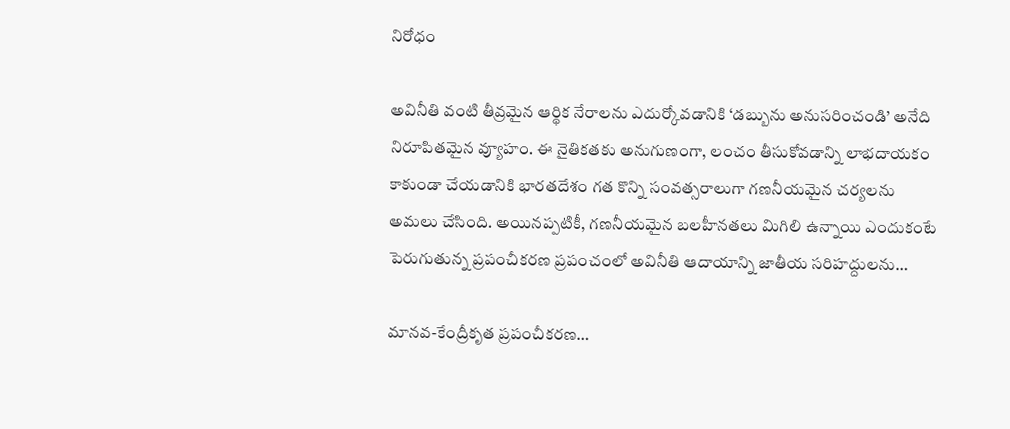నిరోధం

అవినీతి వంటి తీవ్రమైన ఆర్థిక నేరాలను ఎదుర్కోవడానికి ‘డబ్బును అనుసరించండి’ అనేది నిరూపితమైన వ్యూహం. ఈ నైతికతకు అనుగుణంగా, లంచం తీసుకోవడాన్ని లాభదాయకం కాకుండా చేయడానికి భారతదేశం గత కొన్ని సంవత్సరాలుగా గణనీయమైన చర్యలను అమలు చేసింది. అయినప్పటికీ, గణనీయమైన బలహీనతలు మిగిలి ఉన్నాయి ఎందుకంటే పెరుగుతున్న ప్రపంచీకరణ ప్రపంచంలో అవినీతి ఆదాయాన్ని జాతీయ సరిహద్దులను…

మానవ-కేంద్రీకృత ప్రపంచీకరణ…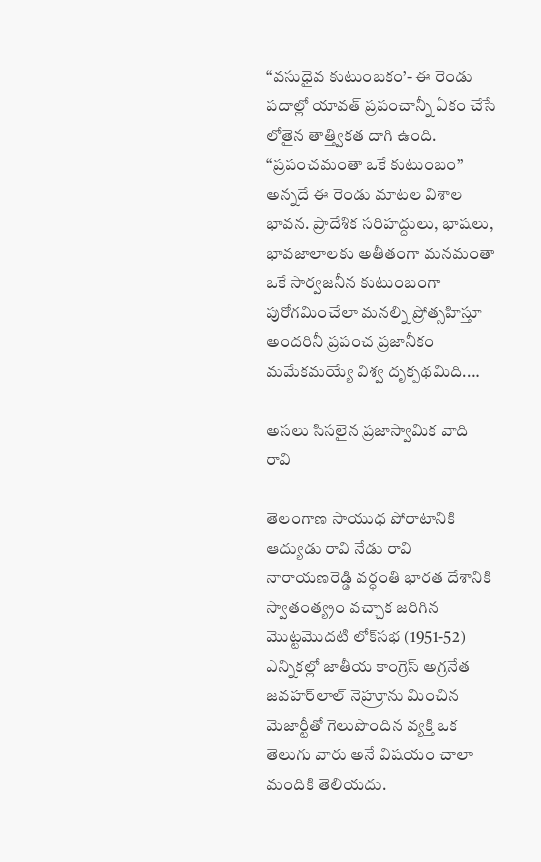‘‘వసుధైవ కుటుంబకం’- ఈ రెండు పదాల్లో యావత్‌ ‌ప్రపంచాన్నీ ఏకం చేసే లోతైన తాత్త్వికత దాగి ఉంది. ‘‘ప్రపంచమంతా ఒకే కుటుంబం’’ అన్నదే ఈ రెండు మాటల విశాల భావన. ప్రాదేశిక సరిహద్దులు, భాషలు, భావజాలాలకు అతీతంగా మనమంతా ఒకే సార్వజనీన కుటుంబంగా పురోగమించేలా మనల్ని ప్రోత్సహిస్తూ అందరినీ ప్రపంచ ప్రజానీకం మమేకమయ్యే విశ్వ దృక్పథమిది.…

అసలు సిసలైన ప్రజాస్వామిక వాది రావి

తెలంగాణ సాయుధ పోరాటానికి ఆద్యుడు రావి నేడు రావి నారాయణరెడ్డి వర్ధంతి భారత దేశానికి స్వాతంత్య్రం వచ్చాక జరిగిన  మొట్టమొదటి లోక్‌సభ (1951-52) ఎన్నికల్లో జాతీయ కాంగ్రెస్‌ అగ్రనేత జవహర్‌లాల్‌ నెహ్రూను మించిన మెజార్టీతో గెలుపొందిన వ్యక్తి ఒక తెలుగు వారు అనే విషయం చాలా మందికి తెలియదు.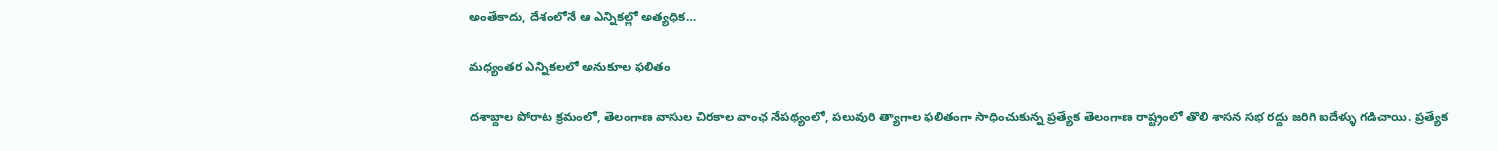అంతేకాదు, దేశంలోనే ఆ ఎన్నికల్లో అత్యధిక…

మధ్యంతర ఎన్నికలలో అనుకూల ఫలితం

దశాబ్దాల పోరాట క్రమంలో, తెలంగాణ వాసుల చిరకాల వాంఛ నేపథ్యంలో, పలువురి త్యాగాల ఫలితంగా సాధించుకున్న ప్రత్యేక తెలంగాణ రాష్ట్రంలో తొలి శాసన సభ రద్దు జరిగి ఐదేళ్ళు గడిచాయి. ప్రత్యేక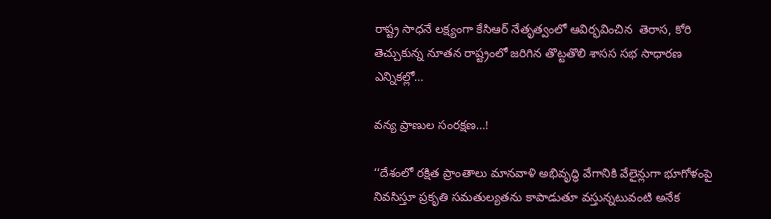రాష్ట్ర సాధనే లక్ష్యంగా కేసిఆర్‌ ‌నేతృత్వంలో ఆవిర్భవించిన  తెరాస, కోరి తెచ్చుకున్న నూతన రాష్ట్రంలో జరిగిన తొట్టతొలి శాసస సభ సాధారణ ఎన్నికల్లో…

వన్య ప్రాణుల సంరక్షణ…!

‘‘దేశంలో రక్షిత ప్రాంతాలు మానవాళి అభివృద్ధి వేగానికి వేలైన్లుగా భూగోళంపై నివసిస్తూ ప్రకృతి సమతుల్యతను కాపాడుతూ వస్తున్నటువంటి అనేక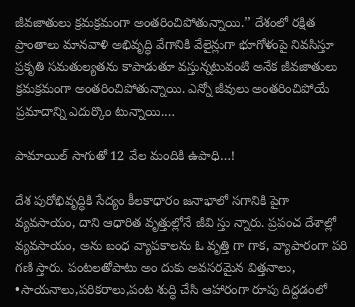జీవజాతులు క్రమక్రమంగా అంతరించిపోతున్నాయి.’’ దేశంలో రక్షిత ప్రాంతాలు మానవాళి అభివృద్ధి వేగానికి వేలైన్లుగా భూగోళంపై నివసిస్తూ ప్రకృతి సమతుల్యతను కాపాడుతూ వస్తున్నటువంటి అనేక జీవజాతులు క్రమక్రమంగా అంతరించిపోతున్నాయి. ఎన్నో జీవులు అంతరించిపోయే ప్రమాదాన్ని ఎదుర్కొం టున్నాయి.…

పామాయిల్‌ ‌సాగుతో 12 వేల మందికి ఉపాధి…!

దేశ పురోభివృద్ధికి సేద్యం కీలకాధారం జనాభాలో సగానికి పైగా వ్యవసాయం, దాని ఆధారిత వృత్తుల్లోనే జీవి స్తు న్నారు. ప్రపంచ దేశాల్లో వ్యవసాయం, అను బంధ వ్యాపకాలను ఓ వృత్తి గా గాక, వ్యాపారంగా పరి గణి స్తారు. పంటలతోపాటు అం దుకు అవసరమైన విత్తనాలు, •సాయనాలు,పరికరాలు,పంట శుద్ధి చేసి ఆహారంగా రూపు దిద్దడంలో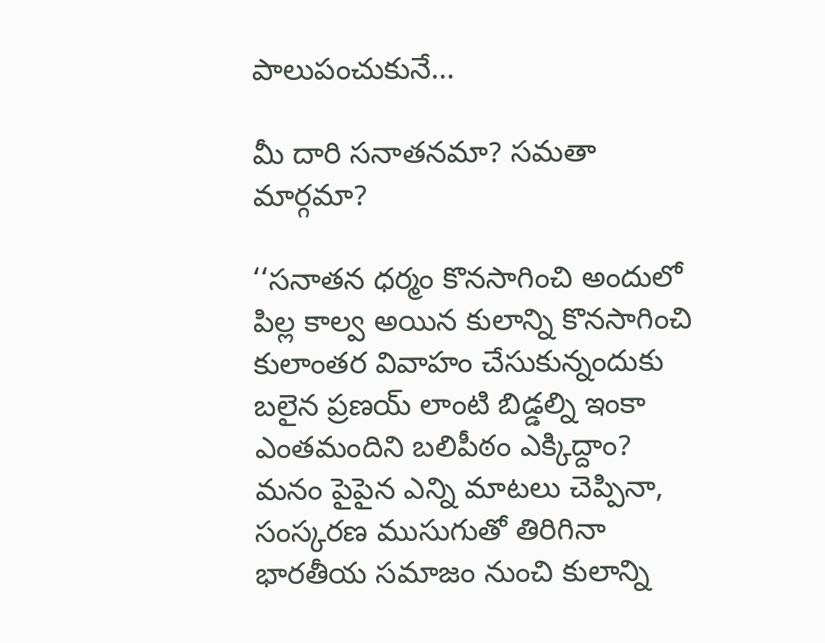పాలుపంచుకునే…

మీ దారి సనాతనమా? సమతా మార్గమా?

‘‘సనాతన ధర్మం కొనసాగించి అందులో పిల్ల కాల్వ అయిన కులాన్ని కొనసాగించి కులాంతర వివాహం చేసుకున్నందుకు బలైన ప్రణయ్‌ లాంటి బిడ్డల్ని ఇంకా ఎంతమందిని బలిపీఠం ఎక్కిద్దాం? మనం పైపైన ఎన్ని మాటలు చెప్పినా, సంస్కరణ ముసుగుతో తిరిగినా భారతీయ సమాజం నుంచి కులాన్ని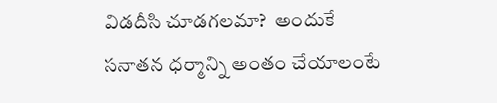విడదీసి చూడగలమా?  అందుకే సనాతన ధర్మాన్ని అంతం చేయాలంటే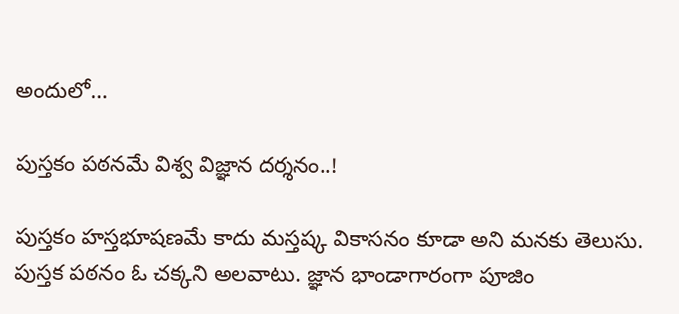అందులో…

పుస్తకం పఠనమే విశ్వ విజ్ఞాన దర్శనం..!

పుస్తకం హస్తభూషణమే కాదు మస్తష్క వికాసనం కూడా అని మనకు తెలుసు. పుస్తక పఠనం ఓ చక్కని అలవాటు. జ్ఞాన భాండాగారంగా పూజిం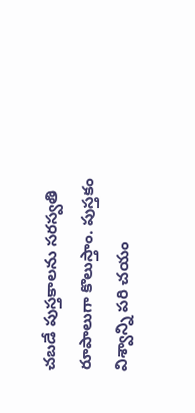చబడే పుస్తకాలను సరస్వతి రూపాలుగా కొలుస్తాం. పుస్తకం విశ్వాన్ని పరి చయం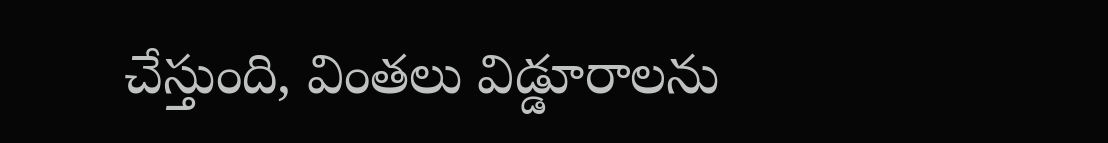చేస్తుంది, వింతలు విడ్డూరాలను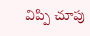విప్పి చూపు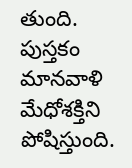తుంది. పుస్తకం మానవాళి మేధోశక్తిని పోషిస్తుంది.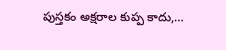పుస్తకం అక్షరాల కుప్ప కాదు,…